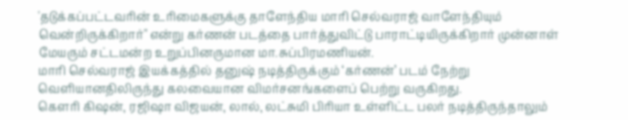'தடுக்கப்பட்டவரின் உரிமைகளுக்கு தாளேந்திய மாரி செல்வராஜ் வாளேந்தியும் வென்றிருக்கிறார்" என்று கர்ணன் படத்தை பார்த்துவிட்டு பாராட்டியிருக்கிறார் முன்னாள் மேயரும் சட்டமன்ற உறுப்பினருமான மா.சுப்பிரமணியன்.
மாரி செல்வராஜ் இயக்கத்தில் தனுஷ் நடித்திருக்கும் ‘கர்ணன்’ படம் நேற்று வெளியானதிலிருந்து கலவையான விமர்சனங்களைப் பெற்று வருகிறது.
கெளரி கிஷன், ரஜிஷா விஜயன், லால், லட்சுமி பிரியா உள்ளிட்ட பலர் நடித்திருந்தாலும்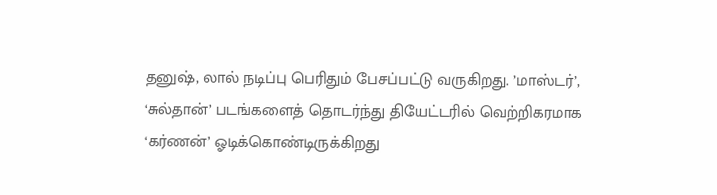தனுஷ், லால் நடிப்பு பெரிதும் பேசப்பட்டு வருகிறது. ’மாஸ்டர்’, ‘சுல்தான்’ படங்களைத் தொடர்ந்து தியேட்டரில் வெற்றிகரமாக ‘கர்ணன்’ ஓடிக்கொண்டிருக்கிறது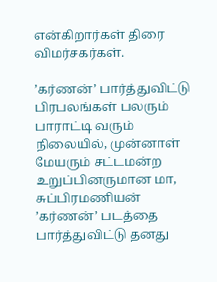என்கிறார்கள் திரை விமர்சகர்கள்.

’கர்ணன்’ பார்த்துவிட்டு பிரபலங்கள் பலரும் பாராட்டி வரும் நிலையில், முன்னாள் மேயரும் சட்டமன்ற உறுப்பினருமான மா, சுப்பிரமணியன் ’கர்ணன்’ படத்தை பார்த்துவிட்டு தனது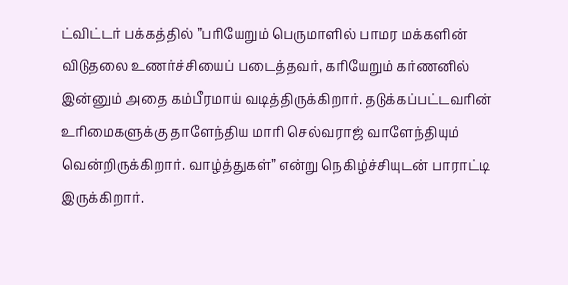ட்விட்டர் பக்கத்தில் ”பரியேறும் பெருமாளில் பாமர மக்களின் விடுதலை உணர்ச்சியைப் படைத்தவர், கரியேறும் கர்ணனில் இன்னும் அதை கம்பீரமாய் வடித்திருக்கிறார். தடுக்கப்பட்டவரின் உரிமைகளுக்கு தாளேந்திய மாரி செல்வராஜ் வாளேந்தியும் வென்றிருக்கிறார். வாழ்த்துகள்” என்று நெகிழ்ச்சியுடன் பாராட்டி இருக்கிறார்.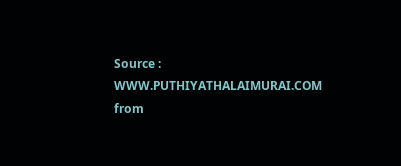Source : WWW.PUTHIYATHALAIMURAI.COM
from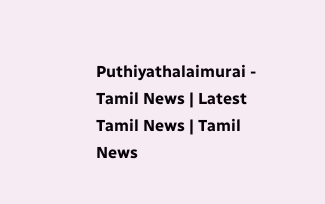Puthiyathalaimurai - Tamil News | Latest Tamil News | Tamil News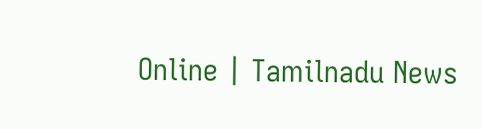Online | Tamilnadu News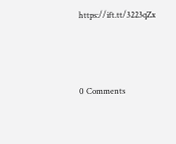https://ift.tt/3223qZx



0 Comments